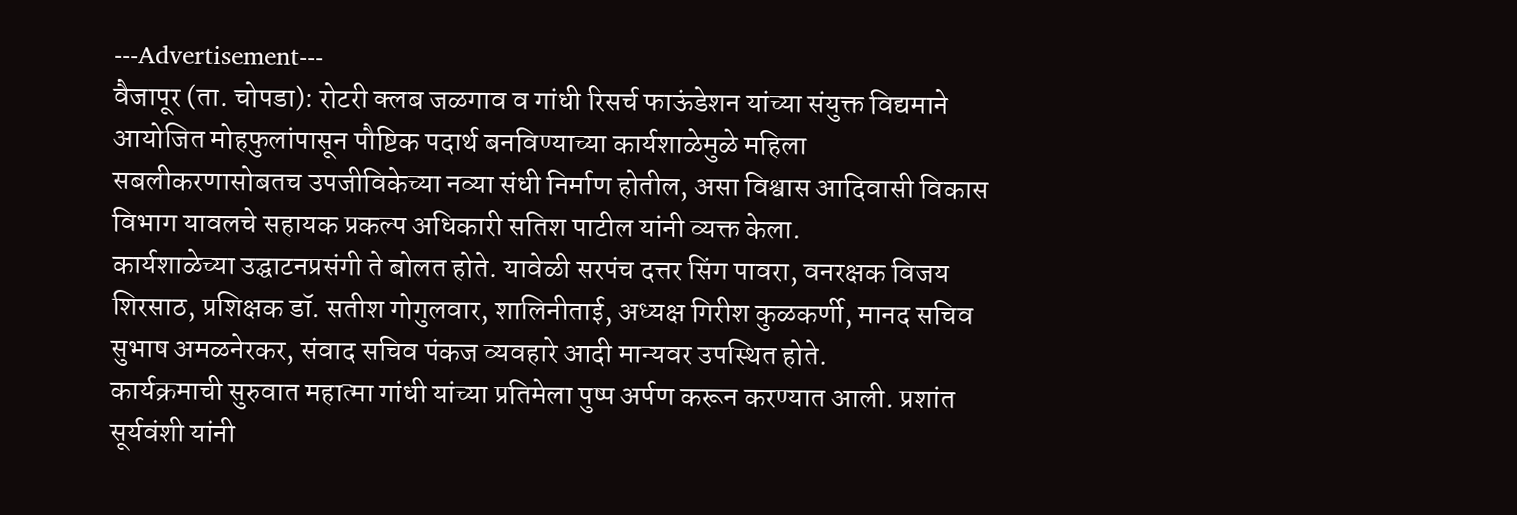---Advertisement---
वैजापूर (ता. चोपडा): रोटरी क्लब जळगाव व गांधी रिसर्च फाऊंडेशन यांच्या संयुक्त विद्यमाने आयोजित मोहफुलांपासून पौष्टिक पदार्थ बनविण्याच्या कार्यशाळेमुळे महिला सबलीकरणासोबतच उपजीविकेच्या नव्या संधी निर्माण होतील, असा विश्वास आदिवासी विकास विभाग यावलचे सहायक प्रकल्प अधिकारी सतिश पाटील यांनी व्यक्त केला.
कार्यशाळेच्या उद्घाटनप्रसंगी ते बोलत होते. यावेळी सरपंच दत्तर सिंग पावरा, वनरक्षक विजय शिरसाठ, प्रशिक्षक डॉ. सतीश गोगुलवार, शालिनीताई, अध्यक्ष गिरीश कुळकर्णी, मानद सचिव सुभाष अमळनेरकर, संवाद सचिव पंकज व्यवहारे आदी मान्यवर उपस्थित होते.
कार्यक्रमाची सुरुवात महात्मा गांधी यांच्या प्रतिमेला पुष्प अर्पण करून करण्यात आली. प्रशांत सूर्यवंशी यांनी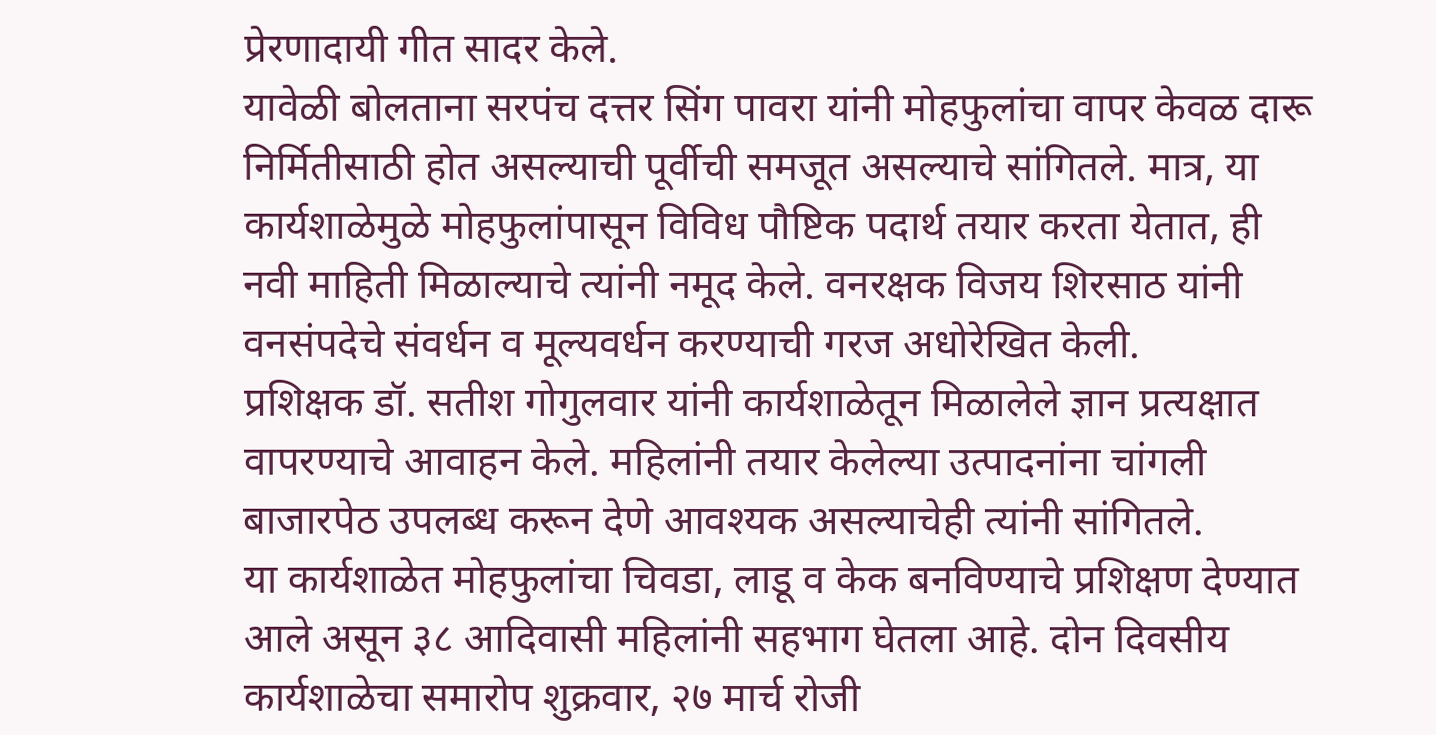प्रेरणादायी गीत सादर केले.
यावेळी बोलताना सरपंच दत्तर सिंग पावरा यांनी मोहफुलांचा वापर केवळ दारू निर्मितीसाठी होत असल्याची पूर्वीची समजूत असल्याचे सांगितले. मात्र, या कार्यशाळेमुळे मोहफुलांपासून विविध पौष्टिक पदार्थ तयार करता येतात, ही नवी माहिती मिळाल्याचे त्यांनी नमूद केले. वनरक्षक विजय शिरसाठ यांनी वनसंपदेचे संवर्धन व मूल्यवर्धन करण्याची गरज अधोरेखित केली.
प्रशिक्षक डॉ. सतीश गोगुलवार यांनी कार्यशाळेतून मिळालेले ज्ञान प्रत्यक्षात वापरण्याचे आवाहन केले. महिलांनी तयार केलेल्या उत्पादनांना चांगली बाजारपेठ उपलब्ध करून देणे आवश्यक असल्याचेही त्यांनी सांगितले.
या कार्यशाळेत मोहफुलांचा चिवडा, लाडू व केक बनविण्याचे प्रशिक्षण देण्यात आले असून ३८ आदिवासी महिलांनी सहभाग घेतला आहे. दोन दिवसीय कार्यशाळेचा समारोप शुक्रवार, २७ मार्च रोजी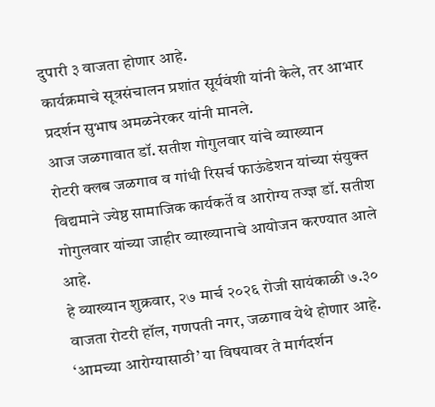दुपारी ३ वाजता होणार आहे.
कार्यक्रमाचे सूत्रसंचालन प्रशांत सूर्यवंशी यांनी केले, तर आभार प्रदर्शन सुभाष अमळनेरकर यांनी मानले.
आज जळगावात डॉ. सतीश गोगुलवार यांचे व्याख्यान
रोटरी क्लब जळगाव व गांधी रिसर्च फाऊंडेशन यांच्या संयुक्त विद्यमाने ज्येष्ठ सामाजिक कार्यकर्ते व आरोग्य तज्ज्ञ डॉ. सतीश गोगुलवार यांच्या जाहीर व्याख्यानाचे आयोजन करण्यात आले आहे.
हे व्याख्यान शुक्रवार, २७ मार्च २०२६ रोजी सायंकाळी ७.३० वाजता रोटरी हॉल, गणपती नगर, जळगाव येथे होणार आहे. ‘आमच्या आरोग्यासाठी’ या विषयावर ते मार्गदर्शन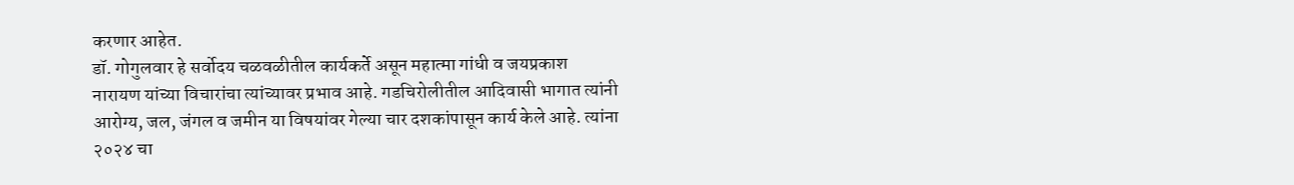करणार आहेत.
डॉ. गोगुलवार हे सर्वोदय चळवळीतील कार्यकर्ते असून महात्मा गांधी व जयप्रकाश नारायण यांच्या विचारांचा त्यांच्यावर प्रभाव आहे. गडचिरोलीतील आदिवासी भागात त्यांनी आरोग्य, जल, जंगल व जमीन या विषयांवर गेल्या चार दशकांपासून कार्य केले आहे. त्यांना २०२४ चा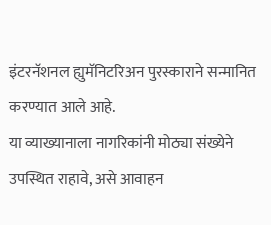इंटरनॅशनल ह्युमॅनिटरिअन पुरस्काराने सन्मानित करण्यात आले आहे.
या व्याख्यानाला नागरिकांनी मोठ्या संख्येने उपस्थित राहावे, असे आवाहन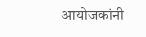आयोजकांनी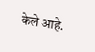केले आहे.